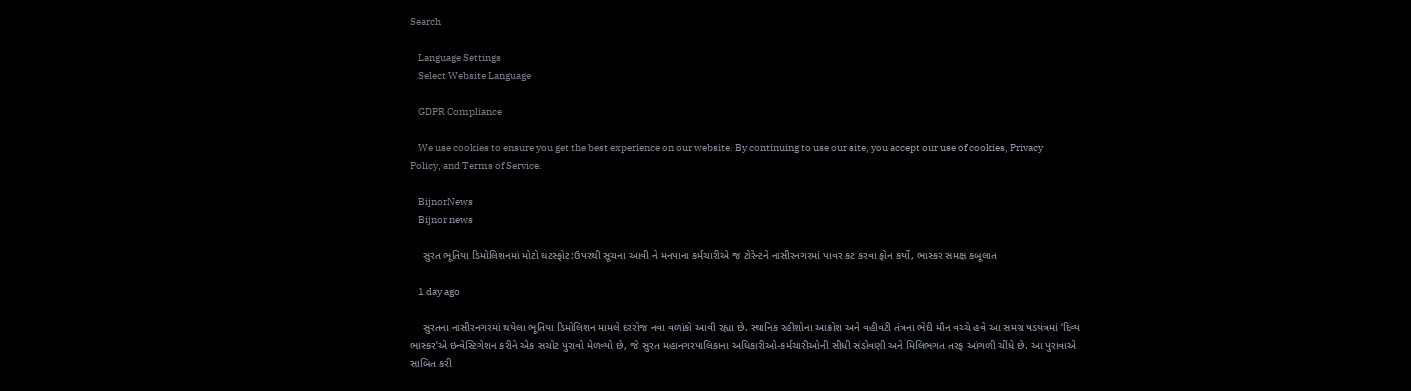Search

    Language Settings
    Select Website Language

    GDPR Compliance

    We use cookies to ensure you get the best experience on our website. By continuing to use our site, you accept our use of cookies, Privacy Policy, and Terms of Service.

    BijnorNews
    Bijnor news

    સુરત ભૂતિયા ડિમોલિશનમાં મોટો ઘટસ્ફોટ:ઉપરથી સૂચના આવી ને મનપાના કર્મચારીએ જ ટોરેન્ટને નાસીરનગરમાં પાવર કટ કરવા ફોન કર્યો, ભાસ્કર સમક્ષ કબૂલાત

    1 day ago

    સુરતના નાસીરનગરમાં થયેલા ભૂતિયા ડિમોલિશન મામલે દરરોજ નવા વળાંકો આવી રહ્યા છે. સ્થાનિક રહીશોના આક્રોશ અને વહીવટી તંત્રના ભેદી મૌન વચ્ચે હવે આ સમગ્ર ષડયંત્રમાં ‘દિવ્ય ભાસ્કર’એ ઇન્વેસ્ટિગેશન કરીને એક સચોટ પુરાવો મેળવ્યો છે, જે સુરત મહાનગરપાલિકાના અધિકારીઓ-કર્મચારીઓની સીધી સંડોવણી અને મિલિભગત તરફ આંગળી ચીંધે છે. આ પુરાવાએ સાબિત કરી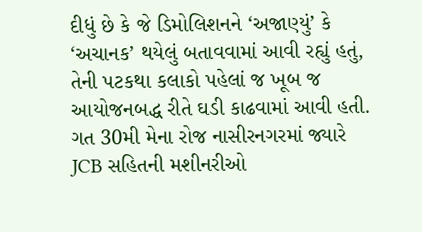દીધું છે કે જે ડિમોલિશનને ‘અજાણ્યું’ કે ‘અચાનક’ થયેલું બતાવવામાં આવી રહ્યું હતું, તેની પટકથા કલાકો પહેલાં જ ખૂબ જ આયોજનબદ્ધ રીતે ઘડી કાઢવામાં આવી હતી. ગત 30મી મેના રોજ નાસીરનગરમાં જ્યારે JCB સહિતની મશીનરીઓ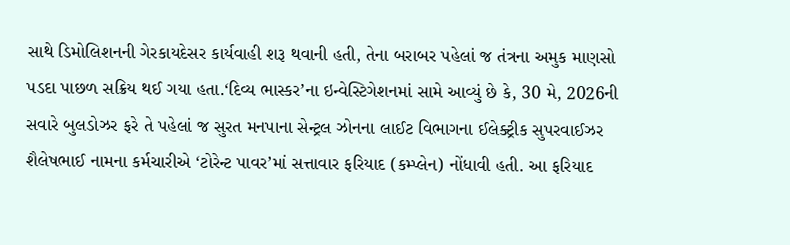સાથે ડિમોલિશનની ગેરકાયદેસર કાર્યવાહી શરૂ થવાની હતી, તેના બરાબર પહેલાં જ તંત્રના અમુક માણસો પડદા પાછળ સક્રિય થઈ ગયા હતા.‘દિવ્ય ભાસ્કર’ના ઇન્વેસ્ટિગેશનમાં સામે આવ્યું છે કે, 30 મે, 2026ની સવારે બુલડોઝર ફરે તે પહેલાં જ સુરત મનપાના સેન્ટ્રલ ઝોનના લાઈટ વિભાગના ઈલેક્ટ્રીક સુપરવાઈઝર શૈલેષભાઈ નામના કર્મચારીએ ‘ટોરેન્ટ પાવર’માં સત્તાવાર ફરિયાદ (કમ્પ્લેન) નોંધાવી હતી. આ ફરિયાદ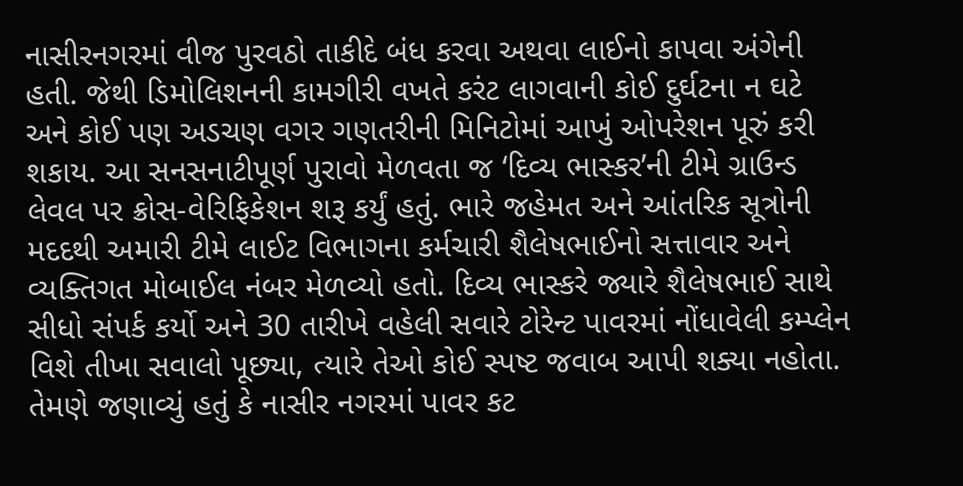નાસીરનગરમાં વીજ પુરવઠો તાકીદે બંધ કરવા અથવા લાઈનો કાપવા અંગેની હતી. જેથી ડિમોલિશનની કામગીરી વખતે કરંટ લાગવાની કોઈ દુર્ઘટના ન ઘટે અને કોઈ પણ અડચણ વગર ગણતરીની મિનિટોમાં આખું ઓપરેશન પૂરું કરી શકાય. આ સનસનાટીપૂર્ણ પુરાવો મેળવતા જ ‘દિવ્ય ભાસ્કર’ની ટીમે ગ્રાઉન્ડ લેવલ પર ક્રોસ-વેરિફિકેશન શરૂ કર્યું હતું. ભારે જહેમત અને આંતરિક સૂત્રોની મદદથી અમારી ટીમે લાઈટ વિભાગના કર્મચારી શૈલેષભાઈનો સત્તાવાર અને વ્યક્તિગત મોબાઈલ નંબર મેળવ્યો હતો. દિવ્ય ભાસ્કરે જ્યારે શૈલેષભાઈ સાથે સીધો સંપર્ક કર્યો અને 30 તારીખે વહેલી સવારે ટોરેન્ટ પાવરમાં નોંધાવેલી કમ્પ્લેન વિશે તીખા સવાલો પૂછ્યા, ત્યારે તેઓ કોઈ સ્પષ્ટ જવાબ આપી શક્યા નહોતા. તેમણે જણાવ્યું હતું કે નાસીર નગરમાં પાવર કટ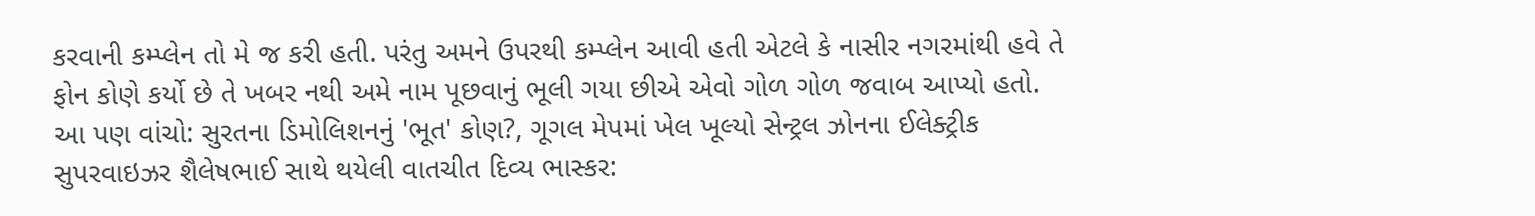કરવાની કમ્પ્લેન તો મે જ કરી હતી. પરંતુ અમને ઉપરથી કમ્પ્લેન આવી હતી એટલે કે નાસીર નગરમાંથી હવે તે ફોન કોણે કર્યો છે તે ખબર નથી અમે નામ પૂછવાનું ભૂલી ગયા છીએ એવો ગોળ ગોળ જવાબ આપ્યો હતો. આ પણ વાંચો: સુરતના ડિમોલિશનનું 'ભૂત' કોણ?, ગૂગલ મેપમાં ખેલ ખૂલ્યો સેન્ટ્રલ ઝોનના ઈલેક્ટ્રીક સુપરવાઇઝર શૈલેષભાઈ સાથે થયેલી વાતચીત દિવ્ય ભાસ્કર: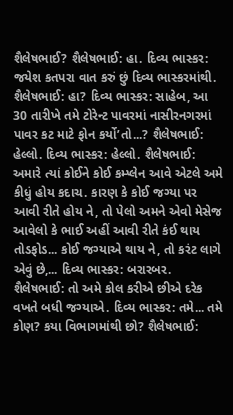શૈલેષભાઈ? શૈલેષભાઈ: હા. દિવ્ય ભાસ્કર: જયેશ કતપરા વાત કરું છું દિવ્ય ભાસ્કરમાંથી. શૈલેષભાઈ: હા? દિવ્ય ભાસ્કર: સાહેબ, આ 30 તારીખે તમે ટોરેન્ટ પાવરમાં નાસીરનગરમાં પાવર કટ માટે ફોન કર્યો’તો...? શૈલેષભાઈ: હેલ્લો. દિવ્ય ભાસ્કર: હેલ્લો. શૈલેષભાઈ: અમારે ત્યાં કોઈને કોઈ કમ્પ્લેન આવે એટલે અમે કીધું હોય કદાચ. કારણ કે કોઈ જગ્યા પર આવી રીતે હોય ને, તો પેલો અમને એવો મેસેજ આવેલો કે ભાઈ અહીં આવી રીતે કંઈ થાય તોડફોડ... કોઈ જગ્યાએ થાય ને, તો કરંટ લાગે એવું છે,... દિવ્ય ભાસ્કર: બરારબર. શૈલેષભાઈ: તો અમે કોલ કરીએ છીએ દરેક વખતે બધી જગ્યાએ. દિવ્ય ભાસ્કર: તમે... તમે કોણ? કયા વિભાગમાંથી છો? શૈલેષભાઈ: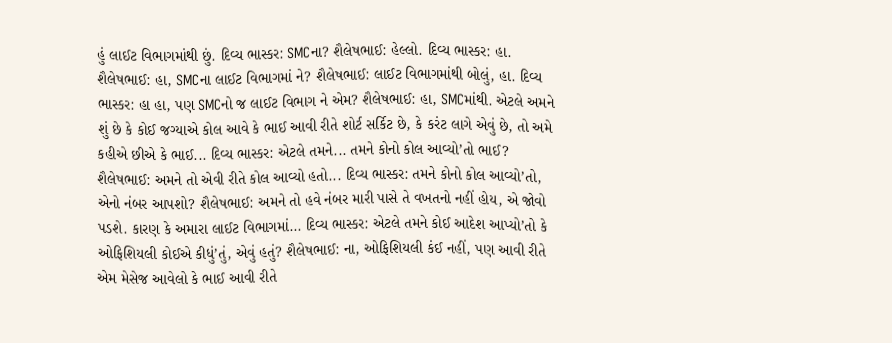હું લાઈટ વિભાગમાંથી છું. દિવ્ય ભાસ્કર: SMCના? શૈલેષભાઈ: હેલ્લો. દિવ્ય ભાસ્કર: હા. શૈલેષભાઈ: હા, SMCના લાઈટ વિભાગમાં ને? શૈલેષભાઈ: લાઈટ વિભાગમાંથી બોલું, હા. દિવ્ય ભાસ્કર: હા હા, પણ SMCનો જ લાઈટ વિભાગ ને એમ? શૈલેષભાઈ: હા, SMCમાંથી. એટલે અમને શું છે કે કોઈ જગ્યાએ કોલ આવે કે ભાઈ આવી રીતે શોર્ટ સર્કિટ છે, કે કરંટ લાગે એવું છે, તો અમે કહીએ છીએ કે ભાઈ... દિવ્ય ભાસ્કર: એટલે તમને... તમને કોનો કોલ આવ્યો’તો ભાઈ? શૈલેષભાઈ: અમને તો એવી રીતે કોલ આવ્યો હતો... દિવ્ય ભાસ્કર: તમને કોનો કોલ આવ્યો’તો, એનો નંબર આપશો? શૈલેષભાઈ: અમને તો હવે નંબર મારી પાસે તે વખતનો નહીં હોય, એ જોવો પડશે. કારણ કે અમારા લાઈટ વિભાગમાં... દિવ્ય ભાસ્કર: એટલે તમને કોઈ આદેશ આપ્યો’તો કે ઓફિશિયલી કોઈએ કીધું’તું, એવું હતું? શૈલેષભાઈ: ના, ઓફિશિયલી કંઈ નહીં, પણ આવી રીતે એમ મેસેજ આવેલો કે ભાઈ આવી રીતે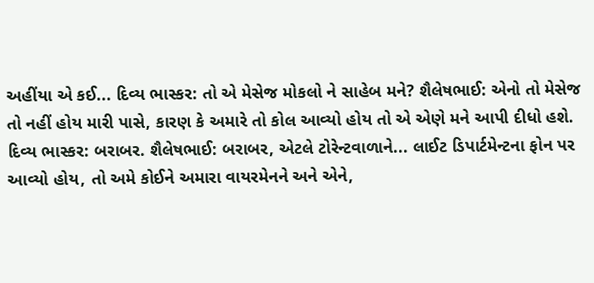અહીંયા એ કઈ... દિવ્ય ભાસ્કર: તો એ મેસેજ મોકલો ને સાહેબ મને? શૈલેષભાઈ: એનો તો મેસેજ તો નહીં હોય મારી પાસે, કારણ કે અમારે તો કોલ આવ્યો હોય તો એ એણે મને આપી દીધો હશે. દિવ્ય ભાસ્કર: બરાબર. શૈલેષભાઈ: બરાબર, એટલે ટોરેન્ટવાળાને... લાઈટ ડિપાર્ટમેન્ટના ફોન પર આવ્યો હોય, તો અમે કોઈને અમારા વાયરમેનને અને એને,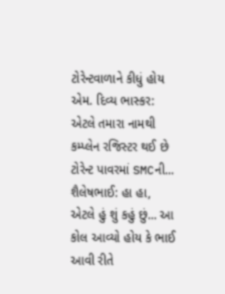ટોરેન્ટવાળાને કીધું હોય એમ. દિવ્ય ભાસ્કર: એટલે તમારા નામથી કમ્પ્લેન રજિસ્ટર થઈ છે ટોરેન્ટ પાવરમાં SMCની... શૈલેષભાઈ: હા હા, એટલે હું શું કહું છું... આ કોલ આવ્યો હોય કે ભાઈ આવી રીતે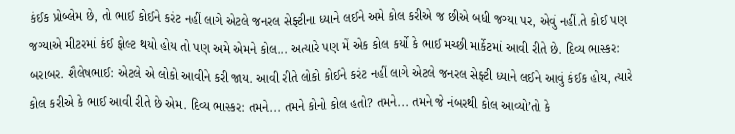કંઈક પ્રોબ્લેમ છે, તો ભાઈ કોઈને કરંટ નહીં લાગે એટલે જનરલ સેફ્ટીના ધ્યાને લઈને અમે કોલ કરીએ જ છીએ બધી જગ્યા પર, એવું નહીં.તે કોઈ પણ જગ્યાએ મીટરમાં કંઈ ફોલ્ટ થયો હોય તો પણ અમે એમને કોલ... અત્યારે પણ મેં એક કોલ કર્યો કે ભાઈ મચ્છી માર્કેટમાં આવી રીતે છે. દિવ્ય ભાસ્કર: બરાબર. શૈલેષભાઈ: એટલે એ લોકો આવીને કરી જાય. આવી રીતે લોકો કોઈને કરંટ નહીં લાગે એટલે જનરલ સેફ્ટી ધ્યાને લઈને આવું કંઈક હોય, ત્યારે કોલ કરીએ કે ભાઈ આવી રીતે છે એમ. દિવ્ય ભાસ્કર: તમને... તમને કોનો કોલ હતો? તમને... તમને જે નંબરથી કોલ આવ્યો’તો કે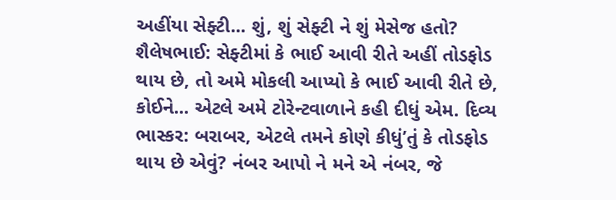અહીંયા સેફ્ટી... શું, શું સેફ્ટી ને શું મેસેજ હતો? શૈલેષભાઈ: સેફ્ટીમાં કે ભાઈ આવી રીતે અહીં તોડફોડ થાય છે, તો અમે મોકલી આપ્યો કે ભાઈ આવી રીતે છે, કોઈને... એટલે અમે ટોરેન્ટવાળાને કહી દીધું એમ. દિવ્ય ભાસ્કર: બરાબર, એટલે તમને કોણે કીધું’તું કે તોડફોડ થાય છે એવું? નંબર આપો ને મને એ નંબર, જે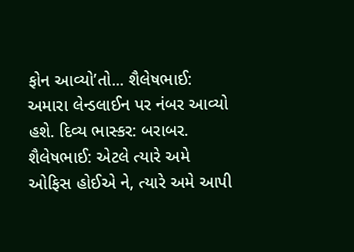ફોન આવ્યો’તો... શૈલેષભાઈ: અમારા લેન્ડલાઈન પર નંબર આવ્યો હશે. દિવ્ય ભાસ્કર: બરાબર. શૈલેષભાઈ: એટલે ત્યારે અમે ઓફિસ હોઈએ ને, ત્યારે અમે આપી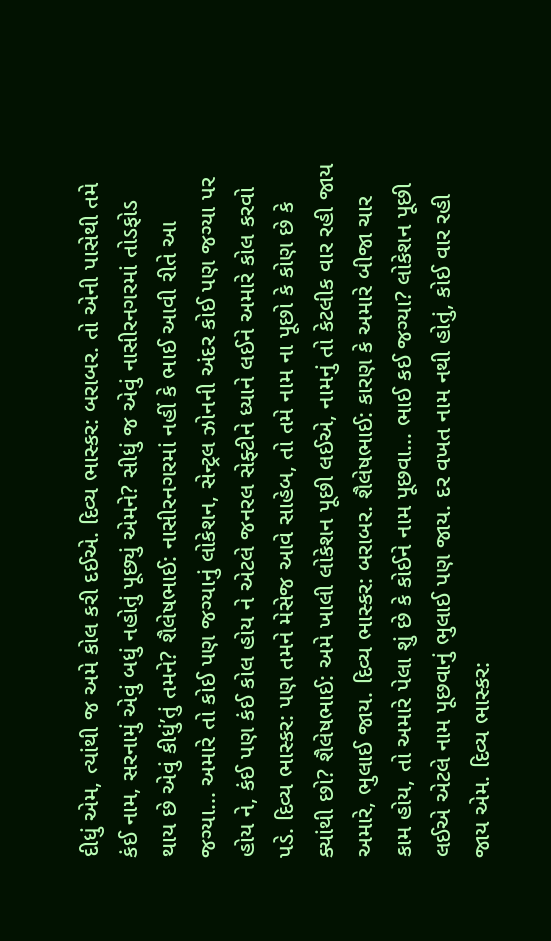દીધું એમ, ત્યાંથી જ અમે કોલ કરી દઈએ. દિવ્ય ભાસ્કર: બરાબર. તો એની પાસેથી તમે કંઈ નામ, સરનામું એવું બધું નહોતું પૂછ્યું એમને? સીધું જ એવું નાસીરનગરમાં તોડફોડ થાય છે એવું કીધું’તું તમને? શૈલેષભાઈ: નાસીરનગરમાં નહીં કે ભાઈ આવી રીતે આ જગ્યા... અમારે તો કોઈ પણ જગ્યાનું લોકેશન, સેન્ટ્રલ ઝોનની અંદર કોઈ પણ જગ્યા પર હોય ને, કંઈ પણ કંઈ કોલ હોય ને એટલે જનરલ સેફ્ટીને ધ્યાને લઈને અમારે કોલ કરવો પડે. દિવ્ય ભાસ્કર: પણ તમને મેસેજ આવે સાહેબ, તો તમે નામ ના પૂછો કે કોણ છે કે ક્યાંથી છો? શૈલેષભાઈ: અમે ખાલી લોકેશન પૂછી લઈએ, નામનું તો કેટલીક વાર રહી જાય અમારે, ભુલાઈ જાય. દિવ્ય ભાસ્કર: બરાબર. શૈલેષભાઈ: કારણ કે અમારે બીજા ચાર કામ હોય, તો અમારે પેલા શું છે કે કોઈને નામ પૂછવા... ભાઈ કઈ જગ્યા? લોકેશન પૂછી લઈએ એટલે નામ પૂછવાનું ભુલાઈ પણ જાય. દર વખત નામ નથી હોતું, કોઈ વાર રહી જાય એમ. દિવ્ય ભાસ્કર: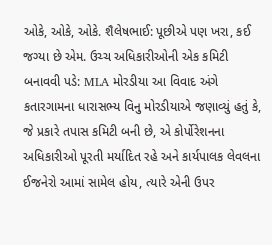ઓકે, ઓકે, ઓકે. શૈલેષભાઈ: પૂછીએ પણ ખરા, કઈ જગ્યા છે એમ. ઉચ્ચ અધિકારીઓની એક કમિટી બનાવવી પડે: MLA મોરડીયા આ વિવાદ અંગે કતારગામના ધારાસભ્ય વિનુ મોરડીયાએ જણાવ્યું હતું કે, જે પ્રકારે તપાસ કમિટી બની છે, એ કોર્પોરેશનના અધિકારીઓ પૂરતી મર્યાદિત રહે અને કાર્યપાલક લેવલના ઈજનેરો આમાં સામેલ હોય, ત્યારે એની ઉપર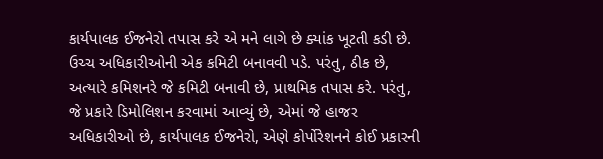કાર્યપાલક ઈજનેરો તપાસ કરે એ મને લાગે છે ક્યાંક ખૂટતી કડી છે. ઉચ્ચ અધિકારીઓની એક કમિટી બનાવવી પડે. પરંતુ, ઠીક છે, અત્યારે કમિશનરે જે કમિટી બનાવી છે, પ્રાથમિક તપાસ કરે. પરંતુ, જે પ્રકારે ડિમોલિશન કરવામાં આવ્યું છે, એમાં જે હાજર અધિકારીઓ છે, કાર્યપાલક ઈજનેરો, એણે કોર્પોરેશનને કોઈ પ્રકારની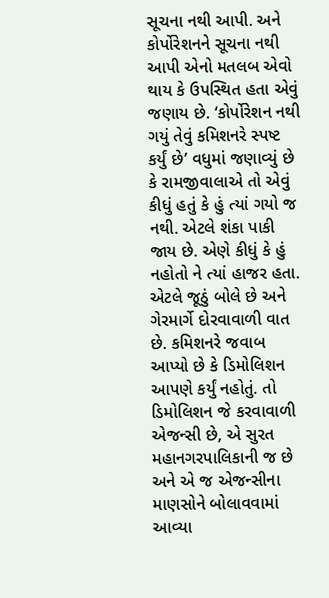સૂચના નથી આપી. અને કોર્પોરેશનને સૂચના નથી આપી એનો મતલબ એવો થાય કે ઉપસ્થિત હતા એવું જણાય છે. ‘કોર્પોરેશન નથી ગયું તેવું કમિશનરે સ્પષ્ટ કર્યું છે’ વધુમાં જણાવ્યું છે કે રામજીવાલાએ તો એવું કીધું હતું કે હું ત્યાં ગયો જ નથી. એટલે શંકા પાકી જાય છે. એણે કીધું કે હું નહોતો ને ત્યાં હાજર હતા. એટલે જૂઠું બોલે છે અને ગેરમાર્ગે દોરવાવાળી વાત છે. કમિશનરે જવાબ આપ્યો છે કે ડિમોલિશન આપણે કર્યું નહોતું. તો ડિમોલિશન જે કરવાવાળી એજન્સી છે, એ સુરત મહાનગરપાલિકાની જ છે અને એ જ એજન્સીના માણસોને બોલાવવામાં આવ્યા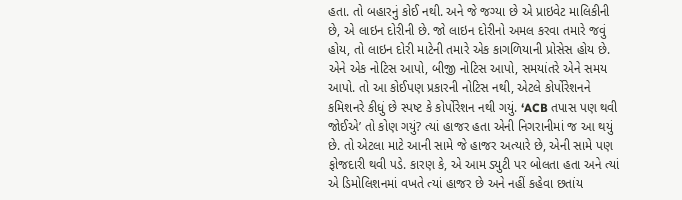હતા. તો બહારનું કોઈ નથી. અને જે જગ્યા છે એ પ્રાઇવેટ માલિકીની છે, એ લાઇન દોરીની છે. જો લાઇન દોરીનો અમલ કરવા તમારે જવું હોય, તો લાઇન દોરી માટેની તમારે એક કાગળિયાની પ્રોસેસ હોય છે. એને એક નોટિસ આપો, બીજી નોટિસ આપો, સમયાંતરે એને સમય આપો. તો આ કોઈપણ પ્રકારની નોટિસ નથી, એટલે કોર્પોરેશનને કમિશનરે કીધું છે સ્પષ્ટ કે કોર્પોરેશન નથી ગયું. ‘ACB તપાસ પણ થવી જોઈએ’ તો કોણ ગયું? ત્યાં હાજર હતા એની નિગરાનીમાં જ આ થયું છે. તો એટલા માટે આની સામે જે હાજર અત્યારે છે, એની સામે પણ ફોજદારી થવી પડે. કારણ કે, એ આમ ડ્યુટી પર બોલતા હતા અને ત્યાં એ ડિમોલિશનમાં વખતે ત્યાં હાજર છે અને નહીં કહેવા છતાંય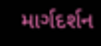માર્ગદર્શન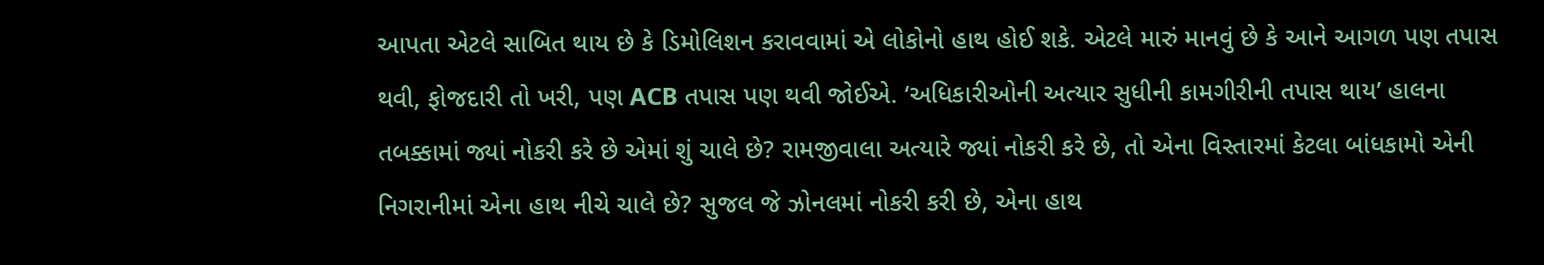આપતા એટલે સાબિત થાય છે કે ડિમોલિશન કરાવવામાં એ લોકોનો હાથ હોઈ શકે. એટલે મારું માનવું છે કે આને આગળ પણ તપાસ થવી, ફોજદારી તો ખરી, પણ ACB તપાસ પણ થવી જોઈએ. ‘અધિકારીઓની અત્યાર સુધીની કામગીરીની તપાસ થાય’ હાલના તબક્કામાં જ્યાં નોકરી કરે છે એમાં શું ચાલે છે? રામજીવાલા અત્યારે જ્યાં નોકરી કરે છે, તો એના વિસ્તારમાં કેટલા બાંધકામો એની નિગરાનીમાં એના હાથ નીચે ચાલે છે? સુજલ જે ઝોનલમાં નોકરી કરી છે, એના હાથ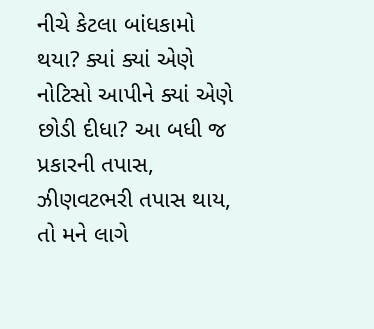નીચે કેટલા બાંધકામો થયા? ક્યાં ક્યાં એણે નોટિસો આપીને ક્યાં એણે છોડી દીધા? આ બધી જ પ્રકારની તપાસ, ઝીણવટભરી તપાસ થાય, તો મને લાગે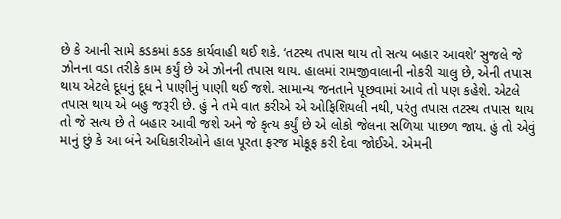છે કે આની સામે કડકમાં કડક કાર્યવાહી થઈ શકે. ‘તટસ્થ તપાસ થાય તો સત્ય બહાર આવશે’ સુજલે જે ઝોનના વડા તરીકે કામ કર્યું છે એ ઝોનની તપાસ થાય. હાલમાં રામજીવાલાની નોકરી ચાલુ છે, એની તપાસ થાય એટલે દૂધનું દૂધ ને પાણીનું પાણી થઈ જશે. સામાન્ય જનતાને પૂછવામાં આવે તો પણ કહેશે. એટલે તપાસ થાય એ બહુ જરૂરી છે. હું ને તમે વાત કરીએ એ ઓફિશિયલી નથી, પરંતુ તપાસ તટસ્થ તપાસ થાય તો જે સત્ય છે તે બહાર આવી જશે અને જે કૃત્ય કર્યું છે એ લોકો જેલના સળિયા પાછળ જાય. હું તો એવું માનું છું કે આ બંને અધિકારીઓને હાલ પૂરતા ફરજ મોકૂફ કરી દેવા જોઈએ. એમની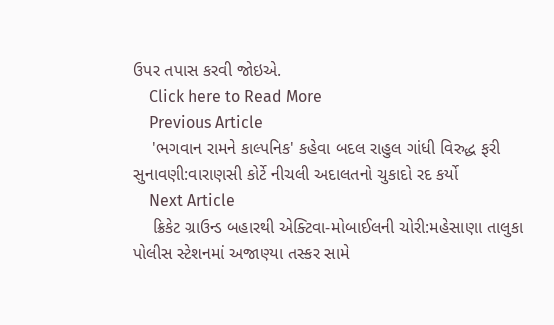ઉપર તપાસ કરવી જોઇએ.
    Click here to Read More
    Previous Article
    'ભગવાન રામને કાલ્પનિક' કહેવા બદલ રાહુલ ગાંધી વિરુદ્ધ ફરી સુનાવણી:વારાણસી કોર્ટે નીચલી અદાલતનો ચુકાદો રદ કર્યો
    Next Article
    ક્રિકેટ ગ્રાઉન્ડ બહારથી એક્ટિવા-મોબાઈલની ચોરી:મહેસાણા તાલુકા પોલીસ સ્ટેશનમાં અજાણ્યા તસ્કર સામે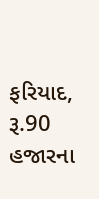ફરિયાદ, રૂ.90 હજારના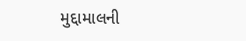મુદ્દામાલની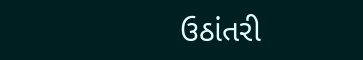ઉઠાંતરી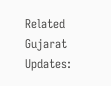Related Gujarat Updates: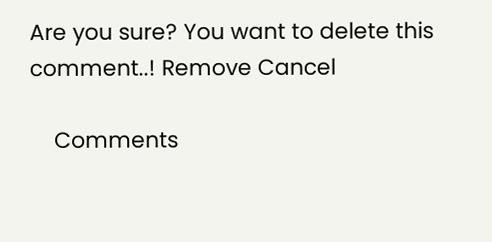Are you sure? You want to delete this comment..! Remove Cancel

    Comments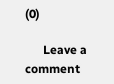(0)

      Leave a comment